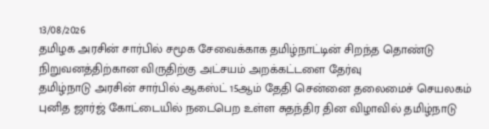13/08/2026
தமிழக அரசின் சார்பில் சமூக சேவைக்காக தமிழ்நாட்டின் சிறந்த தொண்டு நிறுவனத்திற்கான விருதிற்கு அட்சயம் அறக்கட்டளை தேர்வு
தமிழ்நாடு அரசின் சார்பில் ஆகஸ்ட் 15ஆம் தேதி சென்னை தலைமைச் செயலகம் புனித ஜார்ஜ் கோட்டையில் நடைபெற உள்ள சுதந்திர தின விழாவில் தமிழ்நாடு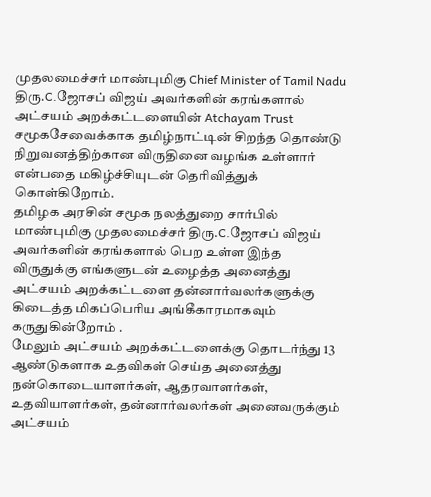முதலமைச்சர் மாண்புமிகு Chief Minister of Tamil Nadu திரு.C.ஜோசப் விஜய் அவர்களின் கரங்களால் அட்சயம் அறக்கட்டளையின் Atchayam Trust சமூகசேவைக்காக தமிழ்நாட்டின் சிறந்த தொண்டு நிறுவனத்திற்கான விருதினை வழங்க உள்ளார் என்பதை மகிழ்ச்சியுடன் தெரிவித்துக் கொள்கிறோம்.
தமிழக அரசின் சமூக நலத்துறை சார்பில் மாண்புமிகு முதலமைச்சர் திரு.C.ஜோசப் விஜய் அவர்களின் கரங்களால் பெற உள்ள இந்த விருதுக்கு எங்களுடன் உழைத்த அனைத்து அட்சயம் அறக்கட்டளை தன்னார்வலர்களுக்கு கிடைத்த மிகப்பெரிய அங்கீகாரமாகவும் கருதுகின்றோம் .
மேலும் அட்சயம் அறக்கட்டளைக்கு தொடர்ந்து 13 ஆண்டுகளாக உதவிகள் செய்த அனைத்து நன்கொடையாளர்கள், ஆதரவாளர்கள், உதவியாளர்கள், தன்னார்வலர்கள் அனைவருக்கும் அட்சயம்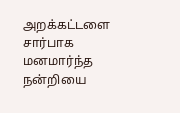அறக்கட்டளை சார்பாக மனமார்ந்த நன்றியை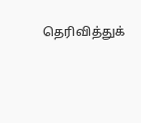தெரிவித்துக்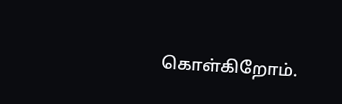கொள்கிறோம்.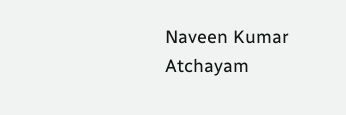Naveen Kumar Atchayam